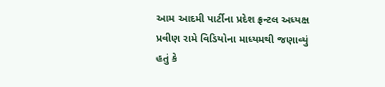આમ આદમી પાર્ટીના પ્રદેશ ફ્રન્ટલ અધ્યક્ષ પ્રવીણ રામે વિડિયોના માધ્યમથી જણાવ્યું હતું કે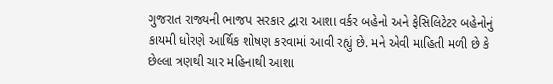ગુજરાત રાજ્યની ભાજપ સરકાર દ્વારા આશા વર્કર બહેનો અને ફેસિલિટેટર બહેનોનું કાયમી ધોરણે આર્થિક શોષણ કરવામાં આવી રહ્યું છે. મને એવી માહિતી મળી છે કે છેલ્લા ત્રણથી ચાર મહિનાથી આશા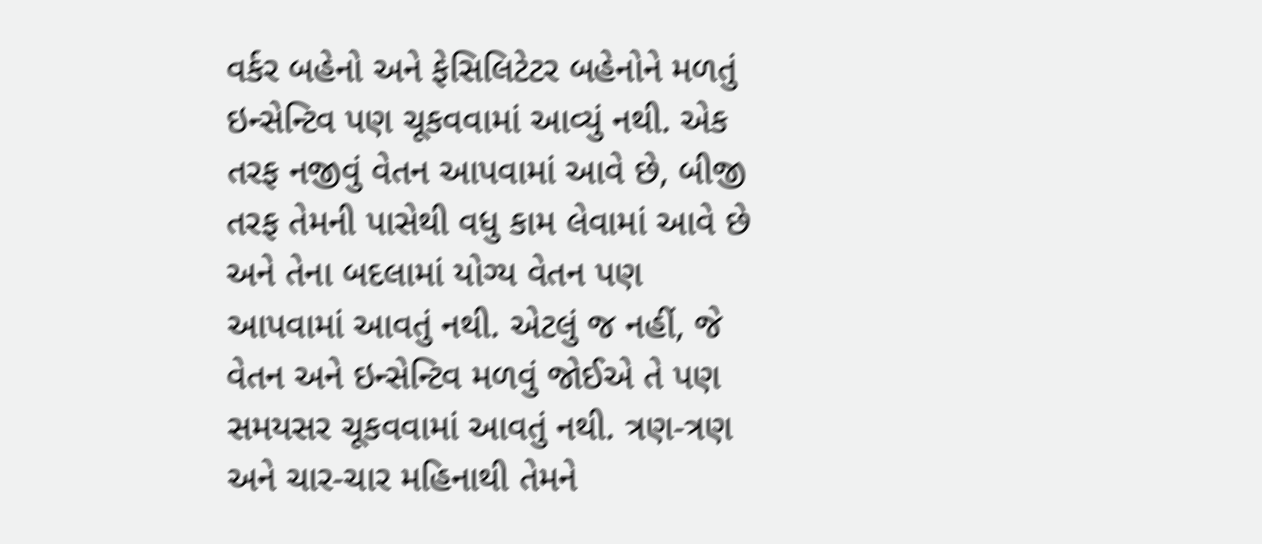વર્કર બહેનો અને ફેસિલિટેટર બહેનોને મળતું ઇન્સેન્ટિવ પણ ચૂકવવામાં આવ્યું નથી. એક તરફ નજીવું વેતન આપવામાં આવે છે, બીજી તરફ તેમની પાસેથી વધુ કામ લેવામાં આવે છે અને તેના બદલામાં યોગ્ય વેતન પણ આપવામાં આવતું નથી. એટલું જ નહીં, જે વેતન અને ઇન્સેન્ટિવ મળવું જોઈએ તે પણ સમયસર ચૂકવવામાં આવતું નથી. ત્રણ-ત્રણ અને ચાર-ચાર મહિનાથી તેમને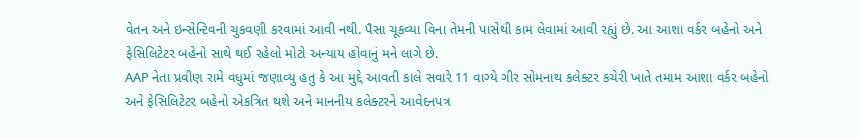વેતન અને ઇન્સેન્ટિવની ચુકવણી કરવામાં આવી નથી. પૈસા ચૂકવ્યા વિના તેમની પાસેથી કામ લેવામાં આવી રહ્યું છે. આ આશા વર્કર બહેનો અને ફેસિલિટેટર બહેનો સાથે થઈ રહેલો મોટો અન્યાય હોવાનું મને લાગે છે.
AAP નેતા પ્રવીણ રામે વધુમાં જણાવ્યુ હતુ કે આ મુદ્દે આવતી કાલે સવારે 11 વાગ્યે ગીર સોમનાથ કલેક્ટર કચેરી ખાતે તમામ આશા વર્કર બહેનો અને ફેસિલિટેટર બહેનો એકત્રિત થશે અને માનનીય કલેક્ટરને આવેદનપત્ર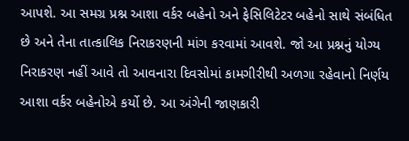આપશે. આ સમગ્ર પ્રશ્ન આશા વર્કર બહેનો અને ફેસિલિટેટર બહેનો સાથે સંબંધિત છે અને તેના તાત્કાલિક નિરાકરણની માંગ કરવામાં આવશે. જો આ પ્રશ્નનું યોગ્ય નિરાકરણ નહીં આવે તો આવનારા દિવસોમાં કામગીરીથી અળગા રહેવાનો નિર્ણય આશા વર્કર બહેનોએ કર્યો છે. આ અંગેની જાણકારી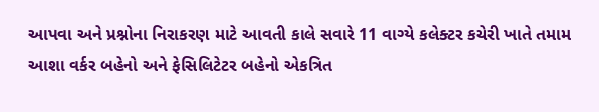આપવા અને પ્રશ્નોના નિરાકરણ માટે આવતી કાલે સવારે 11 વાગ્યે કલેક્ટર કચેરી ખાતે તમામ આશા વર્કર બહેનો અને ફેસિલિટેટર બહેનો એકત્રિત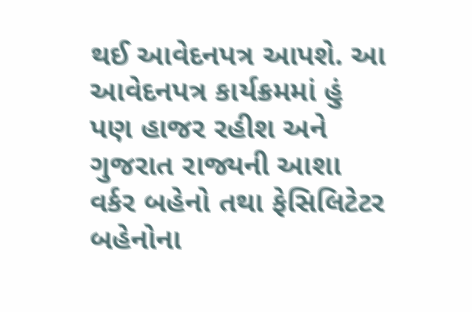થઈ આવેદનપત્ર આપશે. આ આવેદનપત્ર કાર્યક્રમમાં હું પણ હાજર રહીશ અને ગુજરાત રાજ્યની આશા વર્કર બહેનો તથા ફેસિલિટેટર બહેનોના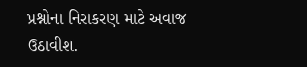પ્રશ્નોના નિરાકરણ માટે અવાજ ઉઠાવીશ.